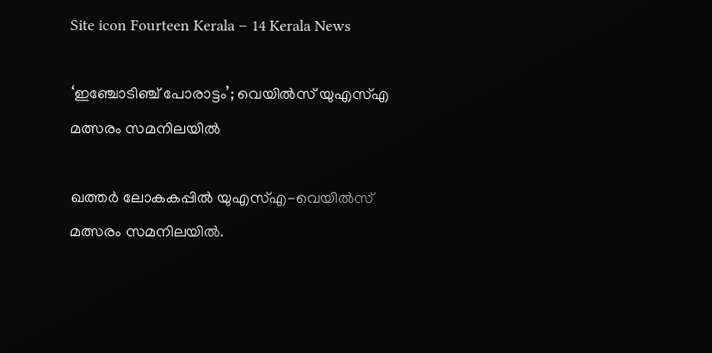Site icon Fourteen Kerala – 14 Kerala News

‘ഇഞ്ചോടിഞ്ച് പോരാട്ടം’; വെയിൽസ് യുഎസ്എ മത്സരം സമനിലയില്‍

ഖത്തർ ലോകകപ്പിൽ യുഎസ്എ-വെയിൽസ് മത്സരം സമനിലയിൽ.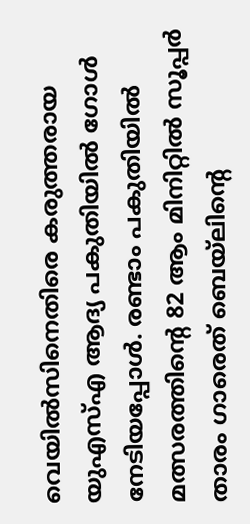വെയിൽസിനെതിരെ കരുത്തരായ യുഎസ്എ ആദ്യ പകുതിയിൽ ഗോൾ നേടിയപ്പോൾ. രണ്ടാം പകുതിയിൽ മത്സരത്തിന്റെ 82 ആം മിനിറ്റിൽ സൂപ്പർ താരം ഗാരെത് ബെയ്ലിന്റെ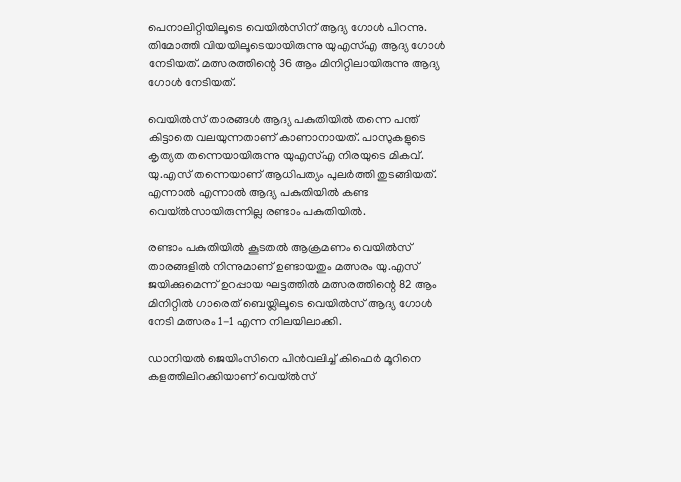പെനാലിറ്റിയിലൂടെ വെയിൽസിന് ആദ്യ ഗോൾ പിറന്നു. തിമോത്തി വിയയിലൂടെയായിരുന്നു യുഎസ്എ ആദ്യ ഗോൾ നേടിയത്. മത്സരത്തിന്റെ 36 ആം മിനിറ്റിലായിരുന്നു ആദ്യ ഗോൾ നേടിയത്.

വെയിൽസ് താരങ്ങൾ ആദ്യ പകുതിയിൽ തന്നെ പന്ത് കിട്ടാതെ വലയുന്നതാണ് കാണാനായത്. പാസുകളുടെ കൃത്യത തന്നെയായിരുന്നു യുഎസ്എ നിരയുടെ മികവ്. യു.എസ് തന്നെയാണ് ആധിപത്യം പുലർത്തി തുടങ്ങിയത്. എന്നാൽ എന്നാല്‍ ആദ്യ പകുതിയില്‍ കണ്ട വെയ്ല്‍സായിരുന്നില്ല രണ്ടാം പകുതിയില്‍.

രണ്ടാം പകുതിയിൽ കൂടതൽ ആക്രമണം വെയിൽസ് താരങ്ങളിൽ നിന്നുമാണ് ഉണ്ടായതും മത്സരം യു.എസ് ജയിക്കുമെന്ന് ഉറപ്പായ ഘട്ടത്തിൽ മത്സരത്തിന്റെ 82 ആം മിനിറ്റിൽ ഗാരെത് ബെയ്ലിലൂടെ വെയിൽസ് ആദ്യ ഗോൾ നേടി മത്സരം 1-1 എന്ന നിലയിലാക്കി.

ഡാനിയല്‍ ജെയിംസിനെ പിന്‍വലിച്ച് കിഫെര്‍ മൂറിനെ കളത്തിലിറക്കിയാണ് വെയ്ല്‍സ്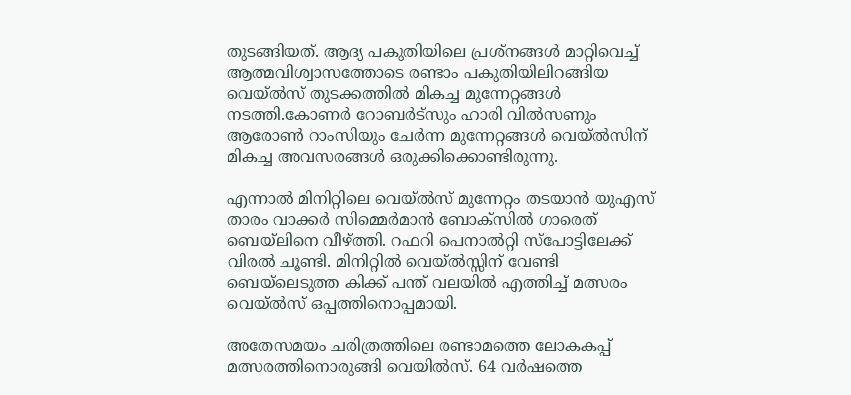തുടങ്ങിയത്. ആദ്യ പകുതിയിലെ പ്രശ്‌നങ്ങള്‍ മാറ്റിവെച്ച് ആത്മവിശ്വാസത്തോടെ രണ്ടാം പകുതിയിലിറങ്ങിയ വെയ്ല്‍സ് തുടക്കത്തില്‍ മികച്ച മുന്നേറ്റങ്ങള്‍ നടത്തി.കോണര്‍ റോബര്‍ട്‌സും ഹാരി വില്‍സണും ആരോണ്‍ റാംസിയും ചേര്‍ന്ന മുന്നേറ്റങ്ങള്‍ വെയ്ല്‍സിന് മികച്ച അവസരങ്ങള്‍ ഒരുക്കിക്കൊണ്ടിരുന്നു.

എന്നാല്‍ മിനിറ്റിലെ വെയ്ല്‍സ് മുന്നേറ്റം തടയാന്‍ യുഎസ് താരം വാക്കര്‍ സിമ്മെര്‍മാൻ ബോക്‌സില്‍ ഗാരെത് ബെയ്‌ലിനെ വീഴ്ത്തി. റഫറി പെനാല്‍റ്റി സ്‌പോട്ടിലേക്ക് വിരല്‍ ചൂണ്ടി. മിനിറ്റില്‍ വെയ്ല്‍സ്സിന് വേണ്ടി ബെയ്‌ലെടുത്ത കിക്ക് പന്ത് വലയില്‍ എത്തിച്ച് മത്സരം വെയ്ല്‍സ് ഒപ്പത്തിനൊപ്പമായി.

അതേസമയം ചരിത്രത്തിലെ രണ്ടാമത്തെ ലോകകപ്പ് മത്സരത്തിനൊരുങ്ങി വെയിൽസ്. 64 വർഷത്തെ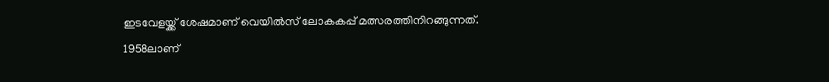ഇടവേളയ്ക്ക് ശേഷമാണ് വെയിൽസ് ലോകകപ്പ് മത്സരത്തിനിറങ്ങുന്നത്. 1958ലാണ്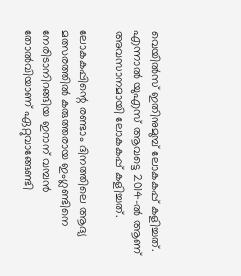വെയിൽസ് ഇതിനുമുമ്പ് ലോകകപ്പ് കളിച്ചത്. എന്നാൽ യുഎസ് ആവട്ടെ 2014-ൽ ആണ് അവസാനമായി ലോകകപ്പ് കളിച്ചത്.

ലോകകപ്പിന്റെ രണ്ടാം ദിനത്തിലെ ആദ്യ മത്സരത്തിൽ കരുത്തരായ ഇംഗ്ലണ്ടിനെ നേരിടാനിറങ്ങിയ ഇറാന് വമ്പൻ തോൽവിയാണ് ഏറ്റുവാങ്ങേണ്ടി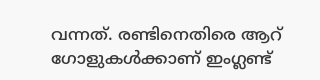വന്നത്. രണ്ടിനെതിരെ ആറ് ഗോളുകൾക്കാണ് ഇംഗ്ലണ്ട്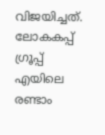വിജയിച്ചത്. ലോകകപ്പ് ഗ്രൂപ്പ് എയിലെ രണ്ടാം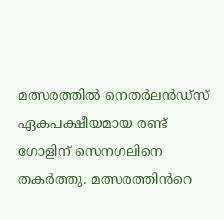മത്സരത്തിൽ നെതർലൻഡ്സ് ഏകപക്ഷീയമായ രണ്ട് ഗോളിന് സെനഗലിനെ തകർത്തു. മത്സരത്തിൻറെ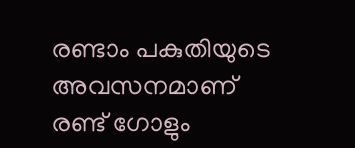രണ്ടാം പകുതിയുടെ അവസനമാണ് രണ്ട് ഗോളും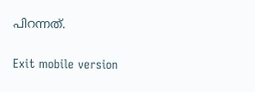പിറന്നത്.

Exit mobile version